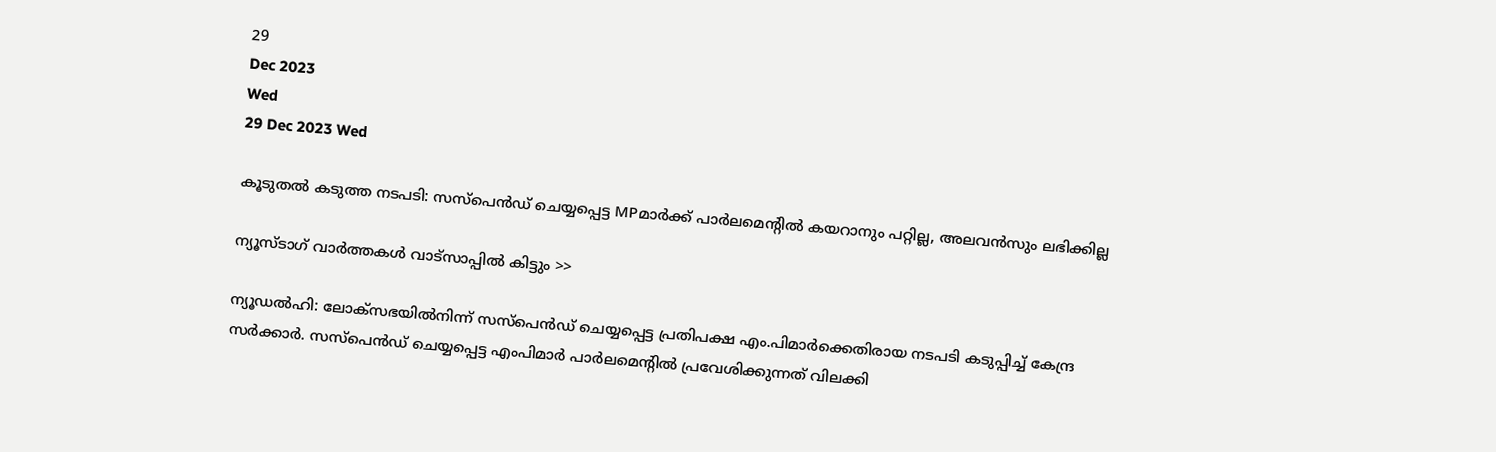29
Dec 2023
Wed
29 Dec 2023 Wed

കൂടുതല്‍ കടുത്ത നടപടി: സസ്‌പെന്‍ഡ് ചെയ്യപ്പെട്ട MPമാര്‍ക്ക് പാര്‍ലമെന്റില്‍ കയറാനും പറ്റില്ല, അലവന്‍സും ലഭിക്കില്ല

ന്യൂസ്ടാഗ് വാര്‍ത്തകള്‍ വാട്‌സാപ്പില്‍ കിട്ടും >>

ന്യൂഡല്‍ഹി: ലോക്‌സഭയില്‍നിന്ന് സസ്‌പെന്‍ഡ് ചെയ്യപ്പെട്ട പ്രതിപക്ഷ എം.പിമാര്‍ക്കെതിരായ നടപടി കടുപ്പിച്ച് കേന്ദ്ര സര്‍ക്കാര്‍. സസ്‌പെന്‍ഡ് ചെയ്യപ്പെട്ട എംപിമാര്‍ പാര്‍ലമെന്റില്‍ പ്രവേശിക്കുന്നത് വിലക്കി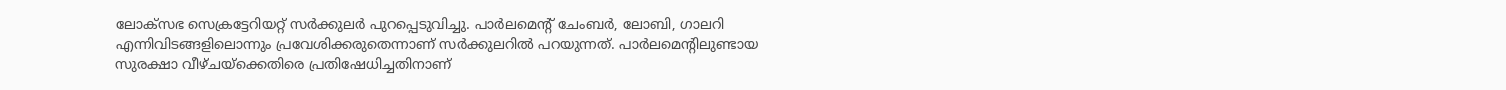ലോക്‌സഭ സെക്രട്ടേറിയറ്റ് സര്‍ക്കുലര്‍ പുറപ്പെടുവിച്ചു. പാര്‍ലമെന്റ് ചേംബര്‍, ലോബി, ഗാലറി എന്നിവിടങ്ങളിലൊന്നും പ്രവേശിക്കരുതെന്നാണ് സര്‍ക്കുലറില്‍ പറയുന്നത്. പാര്‍ലമെന്റിലുണ്ടായ സുരക്ഷാ വീഴ്ചയ്‌ക്കെതിരെ പ്രതിഷേധിച്ചതിനാണ്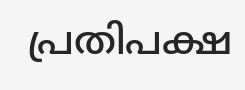പ്രതിപക്ഷ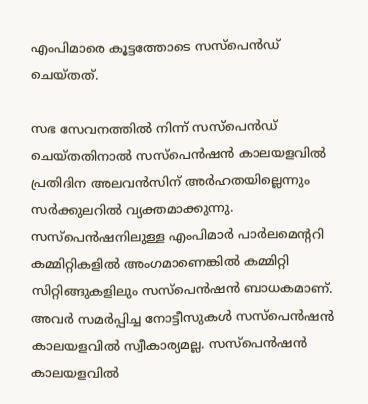എംപിമാരെ കൂട്ടത്തോടെ സസ്‌പെന്‍ഡ് ചെയ്തത്.

സഭ സേവനത്തില്‍ നിന്ന് സസ്‌പെന്‍ഡ് ചെയ്തതിനാല്‍ സസ്‌പെന്‍ഷന്‍ കാലയളവില്‍ പ്രതിദിന അലവന്‍സിന് അര്‍ഹതയില്ലെന്നും സര്‍ക്കുലറില്‍ വ്യക്തമാക്കുന്നു. സസ്‌പെന്‍ഷനിലുള്ള എംപിമാര്‍ പാര്‍ലമെന്ററി കമ്മിറ്റികളില്‍ അംഗമാണെങ്കില്‍ കമ്മിറ്റി സിറ്റിങ്ങുകളിലും സസ്‌പെന്‍ഷന്‍ ബാധകമാണ്. അവര്‍ സമര്‍പ്പിച്ച നോട്ടീസുകള്‍ സസ്‌പെന്‍ഷന്‍ കാലയളവില്‍ സ്വീകാര്യമല്ല. സസ്‌പെന്‍ഷന്‍ കാലയളവില്‍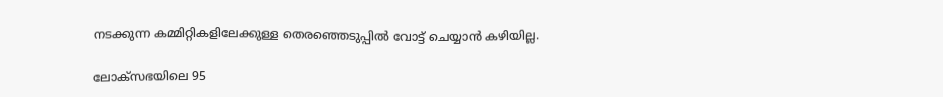നടക്കുന്ന കമ്മിറ്റികളിലേക്കുള്ള തെരഞ്ഞെടുപ്പില്‍ വോട്ട് ചെയ്യാന്‍ കഴിയില്ല.

ലോക്‌സഭയിലെ 95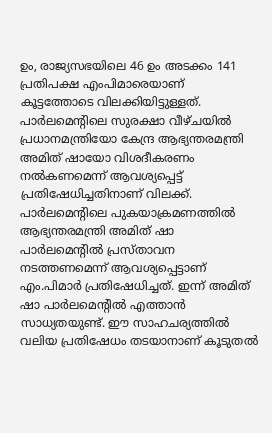ഉം, രാജ്യസഭയിലെ 46 ഉം അടക്കം 141 പ്രതിപക്ഷ എംപിമാരെയാണ് കൂട്ടത്തോടെ വിലക്കിയിട്ടുള്ളത്. പാര്‍ലമെന്റിലെ സുരക്ഷാ വീഴ്ചയില്‍ പ്രധാനമന്ത്രിയോ കേന്ദ്ര ആഭ്യന്തരമന്ത്രി അമിത് ഷായോ വിശദീകരണം നല്‍കണമെന്ന് ആവശ്യപ്പെട്ട് പ്രതിഷേധിച്ചതിനാണ് വിലക്ക്. പാര്‍ലമെന്റിലെ പുകയാക്രമണത്തില്‍ ആഭ്യന്തരമന്ത്രി അമിത് ഷാ പാര്‍ലമെന്റില്‍ പ്രസ്താവന നടത്തണമെന്ന് ആവശ്യപ്പെട്ടാണ് എം.പിമാര്‍ പ്രതിഷേധിച്ചത്. ഇന്ന് അമിത് ഷാ പാര്‍ലമെന്റില്‍ എത്താന്‍ സാധ്യതയുണ്ട്. ഈ സാഹചര്യത്തില്‍ വലിയ പ്രതിഷേധം തടയാനാണ് കൂടുതല്‍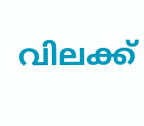വിലക്ക്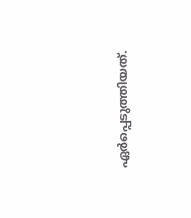ഏര്‍പ്പെടുത്തിയത്.